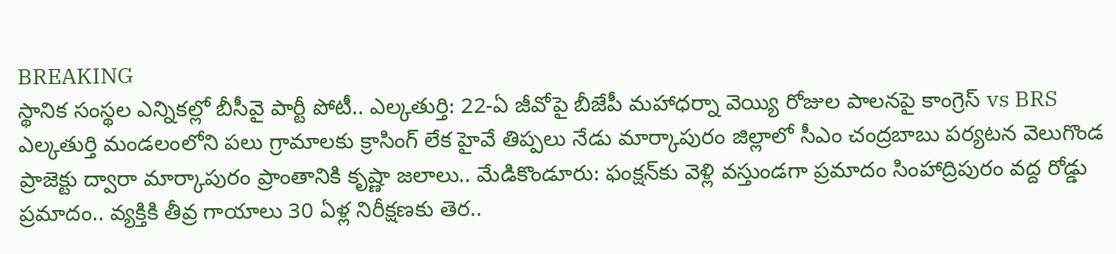BREAKING
స్థానిక సంస్థల ఎన్నికల్లో బీసీవై పార్టీ పోటీ.. ఎల్కతుర్తి: 22-ఏ జీవోపై బీజేపీ మహాధర్నా వెయ్యి రోజుల పాలనపై కాంగ్రెస్ vs BRS ఎల్కతుర్తి మండలంలోని పలు గ్రామాలకు క్రాసింగ్ లేక హైవే తిప్పలు నేడు మార్కాపురం జిల్లాలో సీఎం చంద్రబాబు పర్యటన వెలుగొండ ప్రాజెక్టు ద్వారా మార్కాపురం ప్రాంతానికి కృష్ణా జలాలు.. మేడికొండూరు: ఫంక్షన్‌కు వెళ్లి వస్తుండగా ప్రమాదం సింహాద్రిపురం వద్ద రోడ్డు ప్రమాదం.. వ్యక్తికి తీవ్ర గాయాలు 30 ఏళ్ల నిరీక్షణకు తెర..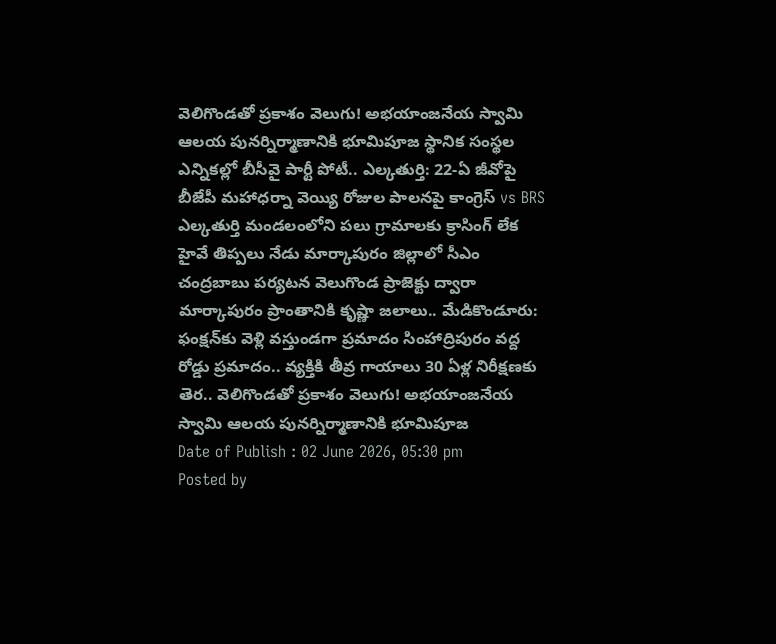వెలిగొండతో ప్రకాశం వెలుగు! అభయాంజనేయ స్వామి ఆలయ పునర్నిర్మాణానికి భూమిపూజ స్థానిక సంస్థల ఎన్నికల్లో బీసీవై పార్టీ పోటీ.. ఎల్కతుర్తి: 22-ఏ జీవోపై బీజేపీ మహాధర్నా వెయ్యి రోజుల పాలనపై కాంగ్రెస్ vs BRS ఎల్కతుర్తి మండలంలోని పలు గ్రామాలకు క్రాసింగ్ లేక హైవే తిప్పలు నేడు మార్కాపురం జిల్లాలో సీఎం చంద్రబాబు పర్యటన వెలుగొండ ప్రాజెక్టు ద్వారా మార్కాపురం ప్రాంతానికి కృష్ణా జలాలు.. మేడికొండూరు: ఫంక్షన్‌కు వెళ్లి వస్తుండగా ప్రమాదం సింహాద్రిపురం వద్ద రోడ్డు ప్రమాదం.. వ్యక్తికి తీవ్ర గాయాలు 30 ఏళ్ల నిరీక్షణకు తెర.. వెలిగొండతో ప్రకాశం వెలుగు! అభయాంజనేయ స్వామి ఆలయ పునర్నిర్మాణానికి భూమిపూజ
Date of Publish : 02 June 2026, 05:30 pm
Posted by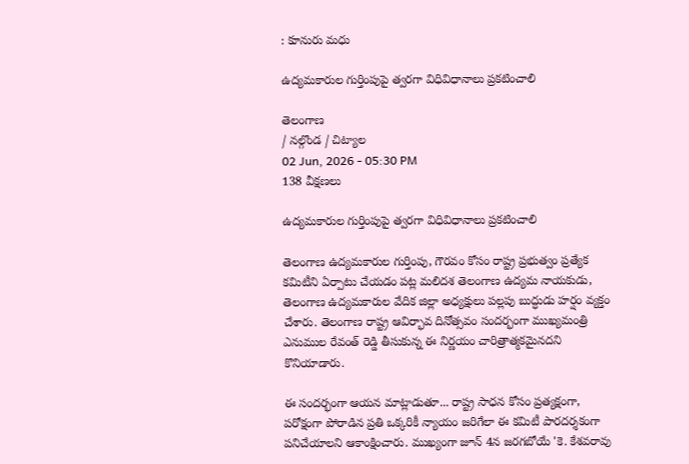: కూనురు మధు

ఉద్యమకారుల గుర్తింపుపై త్వరగా విధివిధానాలు ప్రకటించాలి

తెలంగాణ
/ నల్గొండ / చిట్యాల
02 Jun, 2026 - 05:30 PM
138 వీక్షణలు

ఉద్యమకారుల గుర్తింపుపై త్వరగా విధివిధానాలు ప్రకటించాలి

తెలంగాణ ఉద్యమకారుల గుర్తింపు, గౌరవం కోసం రాష్ట్ర ప్రభుత్వం ప్రత్యేక కమిటీని ఏర్పాటు చేయడం పట్ల మలిదశ తెలంగాణ ఉద్యమ నాయకుడు, తెలంగాణ ఉద్యమకారుల వేదిక జిల్లా అధ్యక్షులు పల్లపు బుద్ధుడు హర్షం వ్యక్తం చేశారు. తెలంగాణ రాష్ట్ర ఆవిర్భావ దినోత్సవం సందర్భంగా ముఖ్యమంత్రి ఎనుముల రేవంత్ రెడ్డి తీసుకున్న ఈ నిర్ణయం చారిత్రాత్మకమైనదని కొనియాడారు.

ఈ సందర్భంగా ఆయన మాట్లాడుతూ... రాష్ట్ర సాధన కోసం ప్రత్యక్షంగా, పరోక్షంగా పోరాడిన ప్రతి ఒక్కరికీ న్యాయం జరిగేలా ఈ కమిటీ పారదర్శకంగా పనిచేయాలని ఆకాంక్షించారు. ముఖ్యంగా జూన్ 4న జరగబోయే 'కె. కేశవరావు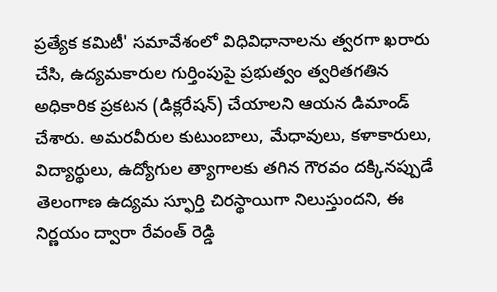ప్రత్యేక కమిటీ' సమావేశంలో విధివిధానాలను త్వరగా ఖరారు చేసి, ఉద్యమకారుల గుర్తింపుపై ప్రభుత్వం త్వరితగతిన అధికారిక ప్రకటన (డిక్లరేషన్) చేయాలని ఆయన డిమాండ్ చేశారు. అమరవీరుల కుటుంబాలు, మేధావులు, కళాకారులు, విద్యార్థులు, ఉద్యోగుల త్యాగాలకు తగిన గౌరవం దక్కినప్పుడే తెలంగాణ ఉద్యమ స్ఫూర్తి చిరస్థాయిగా నిలుస్తుందని, ఈ నిర్ణయం ద్వారా రేవంత్ రెడ్డి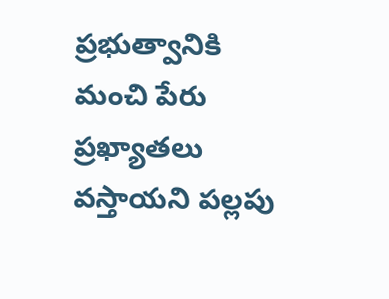ప్రభుత్వానికి మంచి పేరు ప్రఖ్యాతలు వస్తాయని పల్లపు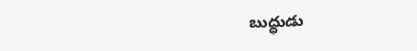బుద్ధుడు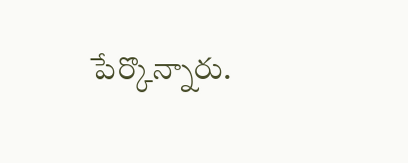పేర్కొన్నారు.